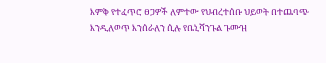እምቅ የተፈጥሮ ፀጋዎች ለምተው የህብረተሰቡ ህይወት በተጨባጭ እንዲለወጥ እንሰራለን ሲሉ የቤኒሻንጉል ጉሙዝ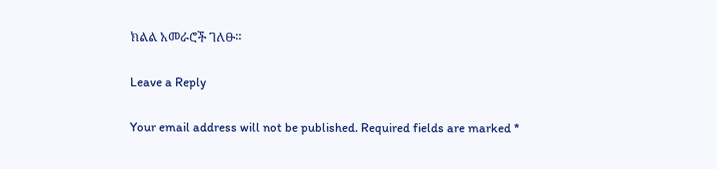ክልል አመራሮች ገለፁ።

Leave a Reply

Your email address will not be published. Required fields are marked *